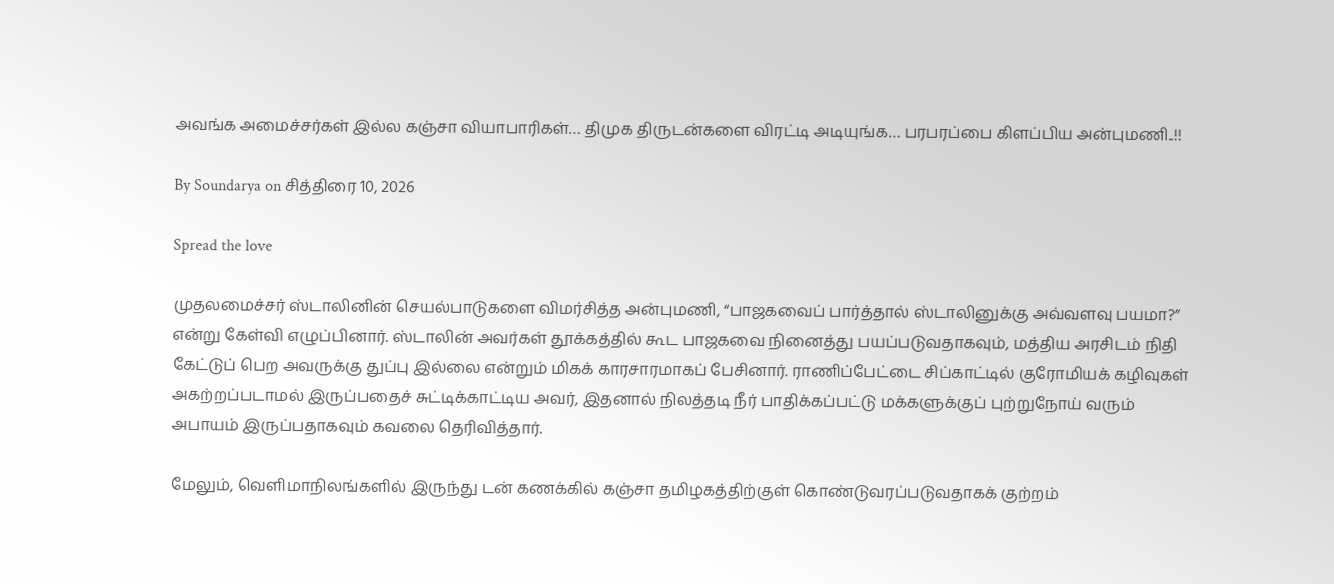அவங்க அமைச்சர்கள் இல்ல கஞ்சா வியாபாரிகள்… திமுக திருடன்களை விரட்டி அடியுங்க… பரபரப்பை கிளப்பிய அன்புமணி..!!

By Soundarya on சித்திரை 10, 2026

Spread the love

முதலமைச்சர் ஸ்டாலினின் செயல்பாடுகளை விமர்சித்த அன்புமணி, “பாஜகவைப் பார்த்தால் ஸ்டாலினுக்கு அவ்வளவு பயமா?” என்று கேள்வி எழுப்பினார். ஸ்டாலின் அவர்கள் தூக்கத்தில் கூட பாஜகவை நினைத்து பயப்படுவதாகவும், மத்திய அரசிடம் நிதி கேட்டுப் பெற அவருக்கு துப்பு இல்லை என்றும் மிகக் காரசாரமாகப் பேசினார். ராணிப்பேட்டை சிப்காட்டில் குரோமியக் கழிவுகள் அகற்றப்படாமல் இருப்பதைச் சுட்டிக்காட்டிய அவர், இதனால் நிலத்தடி நீர் பாதிக்கப்பட்டு மக்களுக்குப் புற்றுநோய் வரும் அபாயம் இருப்பதாகவும் கவலை தெரிவித்தார்.

மேலும், வெளிமாநிலங்களில் இருந்து டன் கணக்கில் கஞ்சா தமிழகத்திற்குள் கொண்டுவரப்படுவதாகக் குற்றம்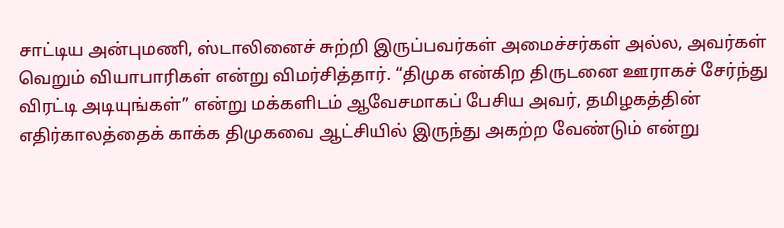சாட்டிய அன்புமணி, ஸ்டாலினைச் சுற்றி இருப்பவர்கள் அமைச்சர்கள் அல்ல, அவர்கள் வெறும் வியாபாரிகள் என்று விமர்சித்தார். “திமுக என்கிற திருடனை ஊராகச் சேர்ந்து விரட்டி அடியுங்கள்” என்று மக்களிடம் ஆவேசமாகப் பேசிய அவர், தமிழகத்தின் எதிர்காலத்தைக் காக்க திமுகவை ஆட்சியில் இருந்து அகற்ற வேண்டும் என்று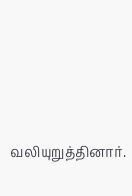வலியுறுத்தினார்.